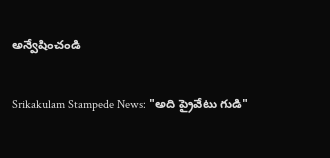అన్వేషించండి

Srikakulam Stampede News: "అది ప్రైవేటు గుడి"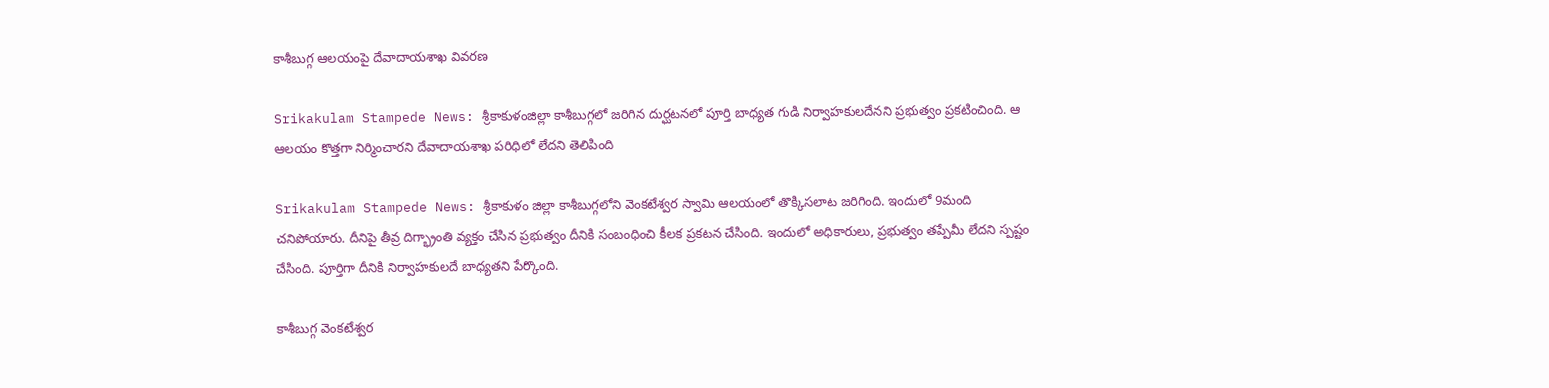కాశీబుగ్గ ఆలయంపై దేవాదాయశాఖ వివరణ

Srikakulam Stampede News: శ్రీకాకుళంజిల్లా కాశీబుగ్గలో జరిగిన దుర్ఘటనలో పూర్తి బాధ్యత గుడి నిర్వాహకులదేనని ప్రభుత్వం ప్రకటించింది. ఆ ఆలయం కొత్తగా నిర్మించారని దేవాదాయశాఖ పరిధిలో లేదని తెలిపింది

Srikakulam Stampede News: శ్రీకాకుళం జిల్లా కాశీబుగ్గలోని వెంకటేశ్వర స్వామి ఆలయంలో తొక్కిసలాట జరిగింది. ఇందులో 9మంది చనిపోయారు. దీనిపై తీవ్ర దిగ్భ్రాంతి వ్యక్తం చేసిన ప్రభుత్వం దీనికి సంబంధించి కీలక ప్రకటన చేసింది. ఇందులో అధికారులు, ప్రభుత్వం తప్పేమీ లేదని స్పష్టం చేసింది. పూర్తిగా దీనికి నిర్వాహకులదే బాధ్యతని పేర్కొంది.

కాశీబుగ్గ వెంకటేశ్వర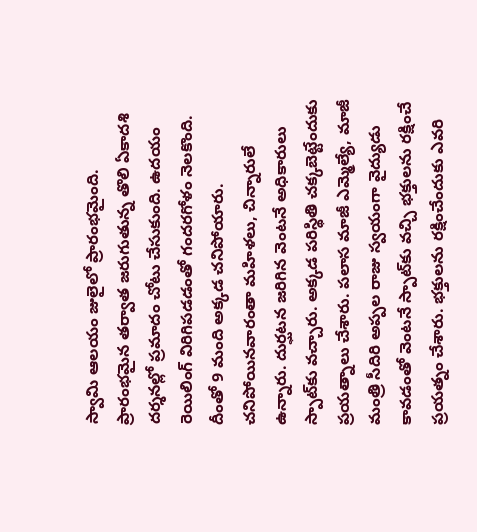స్వామి ఆలయం జులైలో ప్రారంభమైంది. ప్రారంభమైన తర్వాత జరుగుతున్న తొలి ఏకాదశి దర్శనల్లో ప్రమాదం చోటు చేసుకుంది. ఉదయం రెయిలింగ్ విరిగిపడడంతో గందరగోళం నెలకొంది. దీంతో 9 మంది అక్కడ చనిపోయారు. చనిపోయినవారంతా మహిళలు, చిన్నారులే ఉన్నారు. దుర్ఘటన జరిగిన వెంటనే అధికారులు స్పాట్‌కు వచ్చారు. అక్కడ పరిస్థితి చక్కబెట్టేందుకు ప్రయత్నాలు చేశారు. పలాస మాజీ ఎమ్మెల్యే, మాజీ మంత్రి సీదిరి అప్పల రాజు స్వయంగా వైద్యుడు కావడంతో వెంటనే స్పాట్‌కు వచ్చి భక్తులను రక్షించే ప్రయత్నం చేశారు. భక్తులను రక్షించేందుకు ఎవరి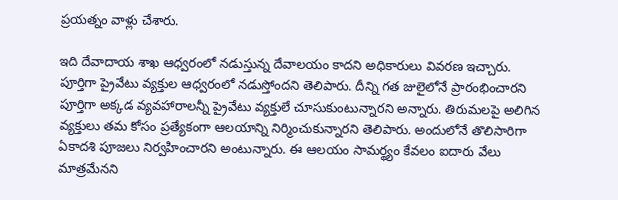ప్రయత్నం వాళ్లు చేశారు.

ఇది దేవాదాయ శాఖ ఆధ్వరంలో నడుస్తున్న దేవాలయం కాదని అధికారులు వివరణ ఇచ్చారు. పూర్తిగా ప్రైవేటు వ్యక్తుల ఆధ్వరంలో నడుస్తోందని తెలిపారు. దీన్ని గత జులైలోనే ప్రారంభించారని పూర్తిగా అక్కడ వ్యవహారాలన్నీ ప్రైవేటు వ్యక్తులే చూసుకుంటున్నారని అన్నారు. తిరుమలపై అలిగిన వ్యక్తులు తమ కోసం ప్రత్యేకంగా ఆలయాన్ని నిర్మించుకున్నారని తెలిపారు. అందులోనే తొలిసారిగా ఏకాదశి పూజలు నిర్వహించారని అంటున్నారు. ఈ ఆలయం సామర్థ్యం కేవలం ఐదారు వేలు మాత్రమేనని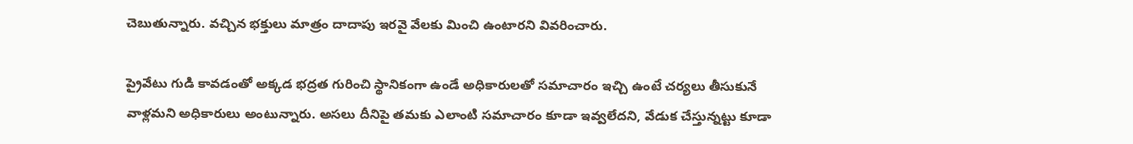చెబుతున్నారు. వచ్చిన భక్తులు మాత్రం దాదాపు ఇరవై వేలకు మించి ఉంటారని వివరించారు.

ప్రైవేటు గుడి కావడంతో అక్కడ భద్రత గురించి స్థానికంగా ఉండే అధికారులతో సమాచారం ఇచ్చి ఉంటే చర్యలు తీసుకునే వాళ్లమని అధికారులు అంటున్నారు. అసలు దీనిపై తమకు ఎలాంటి సమాచారం కూడా ఇవ్వలేదని, వేడుక చేస్తున్నట్టు కూడా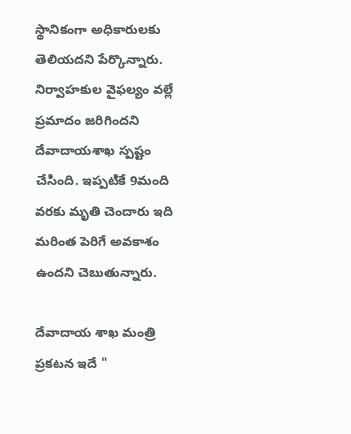స్థానికంగా అధికారులకు తెలియదని పేర్కొన్నారు. నిర్వాహకుల వైఫల్యం వల్లే ప్రమాదం జరిగిందని దేవాదాయశాఖ స్పష్టం చేసింది. ఇప్పటికే 9మంది వరకు మృతి చెందారు ఇది మరింత పెరిగే అవకాశం ఉందని చెబుతున్నారు.

దేవాదాయ శాఖ మంత్రి ప్రకటన ఇదే "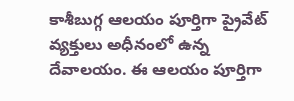కాశీబుగ్గ ఆలయం పూర్తిగా ప్రైవేట్ వ్యక్తులు అధీనంలో ఉన్న దేవాలయం. ఈ ఆలయం పూర్తిగా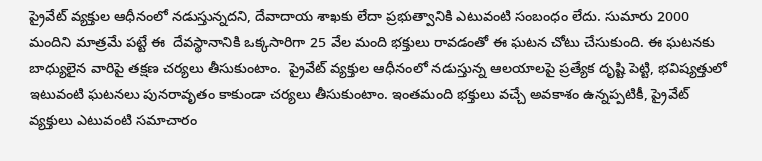ప్రైవేట్ వ్యక్తుల ఆధీనంలో నడుస్తున్నదని, దేవాదాయ శాఖకు లేదా ప్రభుత్వానికి ఎటువంటి సంబంధం లేదు. సుమారు 2000 మందిని మాత్రమే పట్టే ఈ  దేవస్థానానికి ఒక్కసారిగా 25 వేల మంది భక్తులు రావడంతో ఈ ఘటన చోటు చేసుకుంది. ఈ ఘటనకు బాధ్యులైన వారిపై తక్షణ చర్యలు తీసుకుంటాం.  ప్రైవేట్ వ్యక్తుల ఆధీనంలో నడుస్తున్న ఆలయాలపై ప్రత్యేక దృష్టి పెట్టి, భవిష్యత్తులో ఇటువంటి ఘటనలు పునరావృతం కాకుండా చర్యలు తీసుకుంటాం. ఇంతమంది భక్తులు వచ్చే అవకాశం ఉన్నప్పటికీ, ప్రైవేట్ వ్యక్తులు ఎటువంటి సమాచారం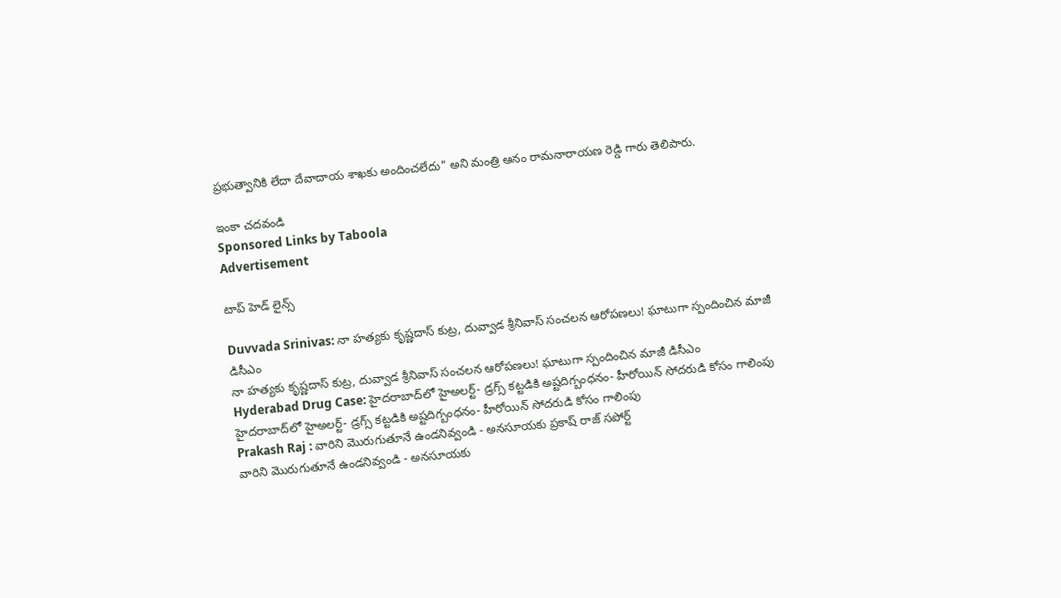ప్రభుత్వానికి లేదా దేవాదాయ శాఖకు అందించలేదు" అని మంత్రి ఆనం రామనారాయణ రెడ్డి గారు తెలిపారు.

ఇంకా చదవండి
Sponsored Links by Taboola
Advertisement

టాప్ హెడ్ లైన్స్

Duvvada Srinivas: నా హత్యకు కృష్ణదాస్‌ కుట్ర, దువ్వాడ శ్రీనివాస్ సంచలన ఆరోపణలు! ఘాటుగా స్పందించిన మాజీ డిసీఎం
నా హత్యకు కృష్ణదాస్‌ కుట్ర, దువ్వాడ శ్రీనివాస్ సంచలన ఆరోపణలు! ఘాటుగా స్పందించిన మాజీ డిసీఎం
Hyderabad Drug Case: హైదరాబాద్‌లో హైఅలర్ట్- డ్రగ్స్‌ కట్టడికి అష్టదిగ్బంధనం- హీరోయిన్ సోదరుడి కోసం గాలింపు
హైదరాబాద్‌లో హైఅలర్ట్- డ్రగ్స్‌ కట్టడికి అష్టదిగ్బంధనం- హీరోయిన్ సోదరుడి కోసం గాలింపు
Prakash Raj : వారిని మొరుగుతూనే ఉండనివ్వండి - అనసూయకు ప్రకాష్ రాజ్ సపోర్ట్
వారిని మొరుగుతూనే ఉండనివ్వండి - అనసూయకు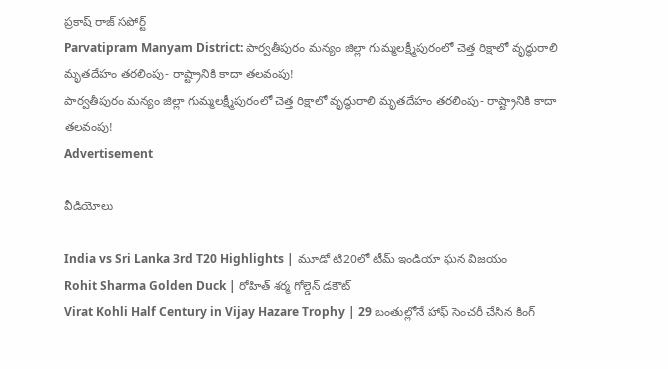ప్రకాష్ రాజ్ సపోర్ట్
Parvatipram Manyam District: పార్వతీపురం మన్యం జిల్లా గుమ్మలక్ష్మీపురంలో చెత్త రిక్షాలో వృద్ధురాలి మృతదేహం తరలింపు- రాష్ట్రానికి కాదా తలవంపు!
పార్వతీపురం మన్యం జిల్లా గుమ్మలక్ష్మీపురంలో చెత్త రిక్షాలో వృద్ధురాలి మృతదేహం తరలింపు- రాష్ట్రానికి కాదా తలవంపు!
Advertisement

వీడియోలు

India vs Sri Lanka 3rd T20 Highlights | మూడో టి20లో టీమ్ ఇండియా ఘన విజయం
Rohit Sharma Golden Duck | రోహిత్ శర్మ గోల్డెన్ డకౌట్
Virat Kohli Half Century in Vijay Hazare Trophy | 29 బంతుల్లోనే హాఫ్ సెంచరీ చేసిన కింగ్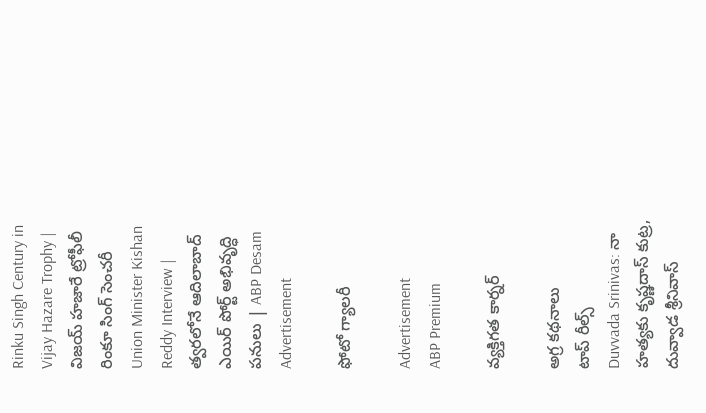Rinku Singh Century in Vijay Hazare Trophy | విజయ్ హజారే ట్రోఫీలీ రింకూ సింగ్ సెంచరీ
Union Minister Kishan Reddy Interview | త్వరలోనే ఆదిలాబాద్ ఎయిర్ పోర్ట్ అభివృద్ధి పనులు | ABP Desam
Advertisement

ఫోటో గ్యాలరీ

Advertisement
ABP Premium

వ్యక్తిగత కార్నర్

అగ్ర కథనాలు
టాప్ రీల్స్
Duvvada Srinivas: నా హత్యకు కృష్ణదాస్‌ కుట్ర, దువ్వాడ శ్రీనివాస్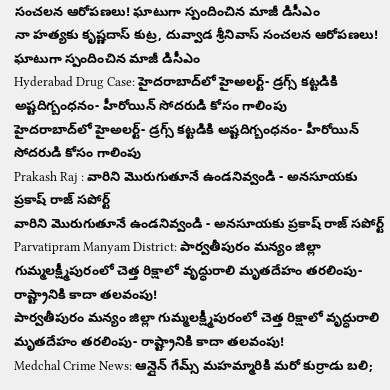సంచలన ఆరోపణలు! ఘాటుగా స్పందించిన మాజీ డిసీఎం
నా హత్యకు కృష్ణదాస్‌ కుట్ర, దువ్వాడ శ్రీనివాస్ సంచలన ఆరోపణలు! ఘాటుగా స్పందించిన మాజీ డిసీఎం
Hyderabad Drug Case: హైదరాబాద్‌లో హైఅలర్ట్- డ్రగ్స్‌ కట్టడికి అష్టదిగ్బంధనం- హీరోయిన్ సోదరుడి కోసం గాలింపు
హైదరాబాద్‌లో హైఅలర్ట్- డ్రగ్స్‌ కట్టడికి అష్టదిగ్బంధనం- హీరోయిన్ సోదరుడి కోసం గాలింపు
Prakash Raj : వారిని మొరుగుతూనే ఉండనివ్వండి - అనసూయకు ప్రకాష్ రాజ్ సపోర్ట్
వారిని మొరుగుతూనే ఉండనివ్వండి - అనసూయకు ప్రకాష్ రాజ్ సపోర్ట్
Parvatipram Manyam District: పార్వతీపురం మన్యం జిల్లా గుమ్మలక్ష్మీపురంలో చెత్త రిక్షాలో వృద్ధురాలి మృతదేహం తరలింపు- రాష్ట్రానికి కాదా తలవంపు!
పార్వతీపురం మన్యం జిల్లా గుమ్మలక్ష్మీపురంలో చెత్త రిక్షాలో వృద్ధురాలి మృతదేహం తరలింపు- రాష్ట్రానికి కాదా తలవంపు!
Medchal Crime News: ఆన్లైన్ గేమ్స్ మహమ్మారికి మరో కుర్రాడు బలి;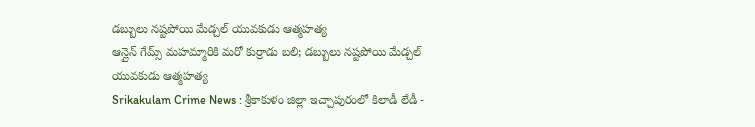డబ్బులు నష్టపోయి మేడ్చల్ యువకుడు ఆత్మహత్య
ఆన్లైన్ గేమ్స్ మహమ్మారికి మరో కుర్రాడు బలి; డబ్బులు నష్టపోయి మేడ్చల్ యువకుడు ఆత్మహత్య
Srikakulam Crime News : శ్రీకాకుళం జిల్లా ఇచ్చాపురంలో కిలాడీ లేడీ -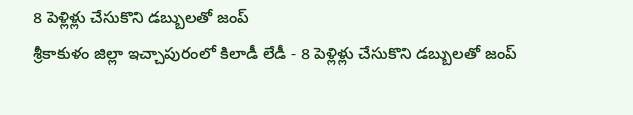8 పెళ్లిళ్లు చేసుకొని డబ్బులతో జంప్‌
శ్రీకాకుళం జిల్లా ఇచ్చాపురంలో కిలాడీ లేడీ - 8 పెళ్లిళ్లు చేసుకొని డబ్బులతో జంప్‌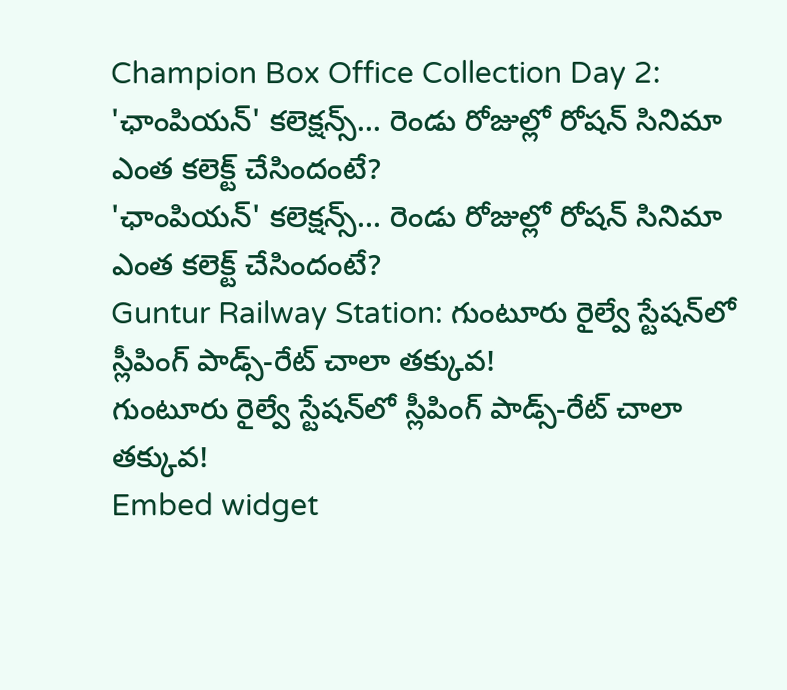Champion Box Office Collection Day 2: 'ఛాంపియన్' కలెక్షన్స్... రెండు రోజుల్లో రోషన్ సినిమా ఎంత కలెక్ట్ చేసిందంటే?
'ఛాంపియన్' కలెక్షన్స్... రెండు రోజుల్లో రోషన్ సినిమా ఎంత కలెక్ట్ చేసిందంటే?
Guntur Railway Station: గుంటూరు రైల్వే స్టేషన్‌లో స్లీపింగ్ పాడ్స్-రేట్ చాలా తక్కువ!
గుంటూరు రైల్వే స్టేషన్‌లో స్లీపింగ్ పాడ్స్-రేట్ చాలా తక్కువ!
Embed widget